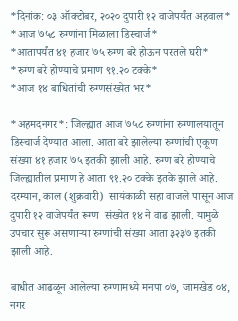*दिनांक: ०३ ऑक्टोबर, २०२० दुपारी १२ वाजेपर्यंत अहवाल*
*आज ७५८ रुग्णांना मिळाला डिस्चार्ज*
*आतापर्यंत ४१ हजार ७५ रुग्ण बरे होऊन परतले घरी*
*रुग्ण बरे होण्याचे प्रमाण ९१.२० टक्के*
*आज १४ बाधितांची रुग्णसंख्येत भर*

*अहमदनगर*: जिल्ह्यात आज ७५८ रुग्णांना रुग्णालयातून डिस्चार्ज देण्यात आला. आता बरे झालेल्या रुग्णांची एकूण संख्या ४१ हजार ७५ इतकी झाली आहे. रुग्ण बरे होण्याचे जिल्ह्यातील प्रमाण हे आता ९१.२० टक्के इतके झाले आहे. दरम्यान, काल (शुक्रवारी)  सायंकाळी सहा वाजले पासून आज दुपारी १२ वाजेपर्यंत रूग्ण  संख्येत १४ ने वाढ झाली. यामुळे उपचार सुरू असणाऱ्या रुग्णांची संख्या आता ३२३७ इतकी झाली आहे.

बाधीत आढळून आलेल्या रुग्णामध्ये मनपा ०७, जामखेड ०४, नगर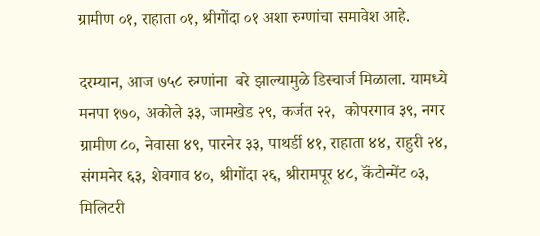ग्रामीण ०१, राहाता ०१, श्रीगोंदा ०१ अशा रुग्णांचा समावेश आहे.

दरम्यान, आज ७५८ रुग्णांना  बरे झाल्यामुळे डिस्चार्ज मिळाला. यामध्ये  मनपा १७०, अकोले ३३, जामखेड २९, कर्जत २२,  कोपरगाव ३९, नगर ग्रामीण ८०, नेवासा ४९, पारनेर ३३, पाथर्डी ४१, राहाता ४४, राहुरी २४, संगमनेर ६३, शेवगाव ४०, श्रीगोंदा २६, श्रीरामपूर ४८, कॅंटोन्मेंट ०३, मिलिटरी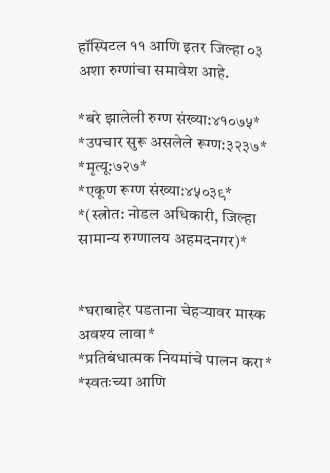हॉस्पिटल ११ आणि इतर जिल्हा ०३ अशा रुग्णांचा समावेश आहे.

*बरे झालेली रुग्ण संख्या:४१०७५*
*उपचार सुरू असलेले रूग्ण:३२३७*
*मृत्यू:७२७*
*एकूण रूग्ण संख्या:४५०३९*
*(स्त्रोत: नोडल अधिकारी, जिल्हा सामान्य रुग्णालय अहमदनगर)*


*घराबाहेर पडताना चेहऱ्यावर मास्क अवश्य लावा*
*प्रतिबंधात्मक नियमांचे पालन करा*
*स्वतःच्या आणि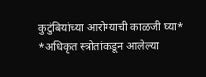कुटुंबियांच्या आरोग्याची काळजी घ्या*
*अधिकृत स्त्रोतांकडून आलेल्या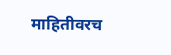माहितीवरच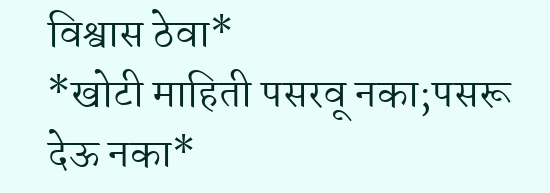विश्वास ठेवा*
*खोटी माहिती पसरवू नका;पसरू देऊ नका*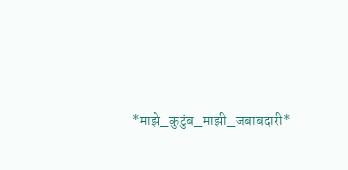*माझे_कुटुंब_माझी_जबाबदारी*